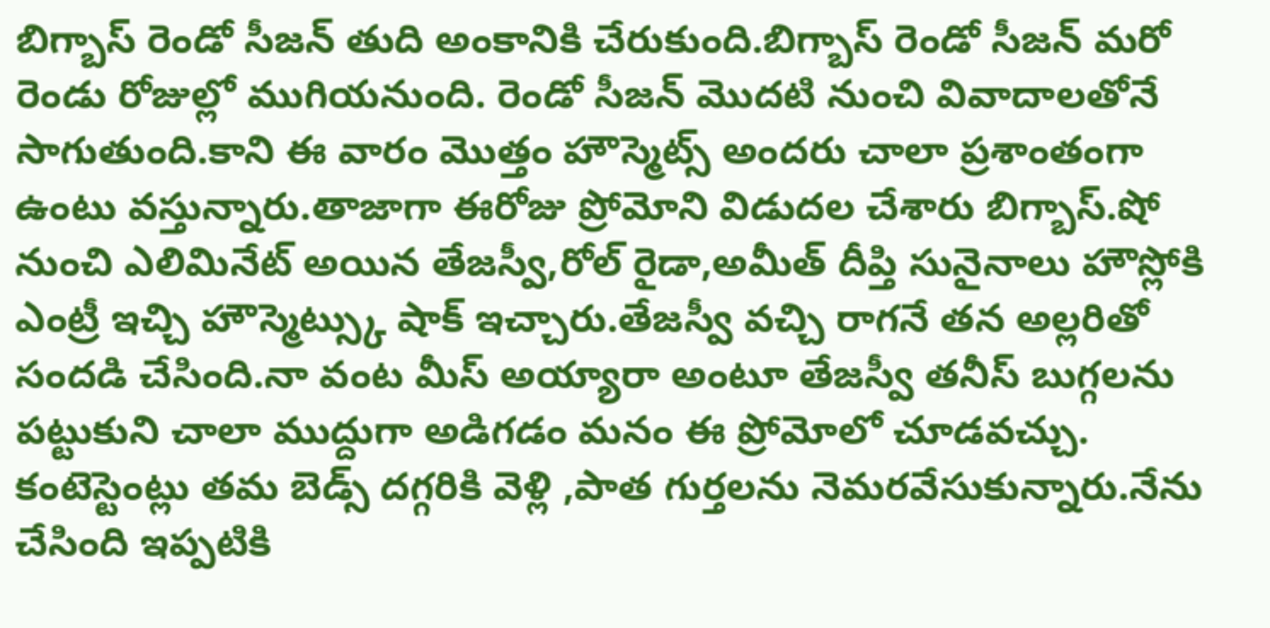బిగ్బాస్ రెండో సీజన్ తుది అంకానికి చేరుకుంది.బిగ్బాస్ రెండో సీజన్ మరో రెండు రోజుల్లో ముగియనుంది. రెండో సీజన్ మొదటి నుంచి వివాదాలతోనే సాగుతుంది.కాని ఈ వారం మొత్తం హౌస్మెట్స్ అందరు చాలా ప్రశాంతంగా ఉంటు వస్తున్నారు.తాజాగా ఈరోజు ప్రోమోని విడుదల చేశారు బిగ్బాస్.షో నుంచి ఎలిమినేట్ అయిన తేజస్వీ,రోల్ రైడా,అమీత్ దీప్తి సునైనాలు హౌస్లోకి ఎంట్రీ ఇచ్చి హౌస్మెట్స్కు షాక్ ఇచ్చారు.తేజస్వీ వచ్చి రాగనే తన అల్లరితో సందడి చేసింది.నా వంట మీస్ అయ్యారా అంటూ తేజస్వీ తనీస్ బుగ్గలను పట్టుకుని చాలా ముద్దుగా అడిగడం మనం ఈ ప్రోమోలో చూడవచ్చు.
కంటెస్టెంట్లు తమ బెడ్స్ దగ్గరికి వెళ్లి ,పాత గుర్తలను నెమరవేసుకున్నారు.నేను చేసింది ఇప్పటికి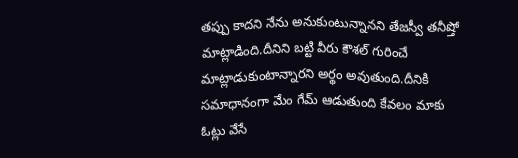తప్పు కాదని నేను అనుకుంటున్నానని తేజస్వీ తనీష్తో మాట్లాడింది.దీనిని బట్టి వీరు కౌశల్ గురించే మాట్లాడుకుంటాన్నారని అర్థం అవుతుంది.దీనికి సమాధానంగా మేం గేమ్ ఆడుతుంది కేవలం మాకు ఓట్లు వేసే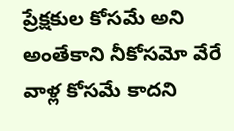ప్రేక్షకుల కోసమే అని అంతేకాని నీకోసమో వేరే వాళ్ల కోసమే కాదని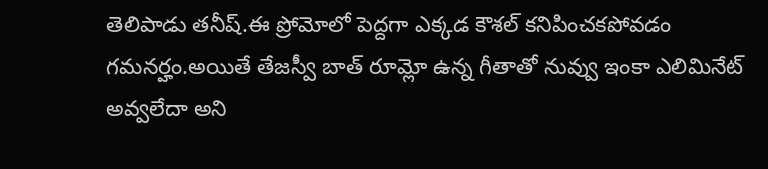తెలిపాడు తనీష్.ఈ ప్రోమోలో పెద్దగా ఎక్కడ కౌశల్ కనిపించకపోవడం గమనర్హం.అయితే తేజస్వీ బాత్ రూమ్లో ఉన్న గీతాతో నువ్వు ఇంకా ఎలిమినేట్ అవ్వలేదా అని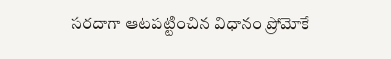సరదాగా ఆటపట్టించిన విధానం ప్రోమోకే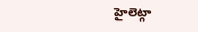హైలెట్గా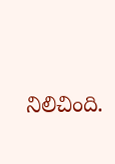నిలిచింది.